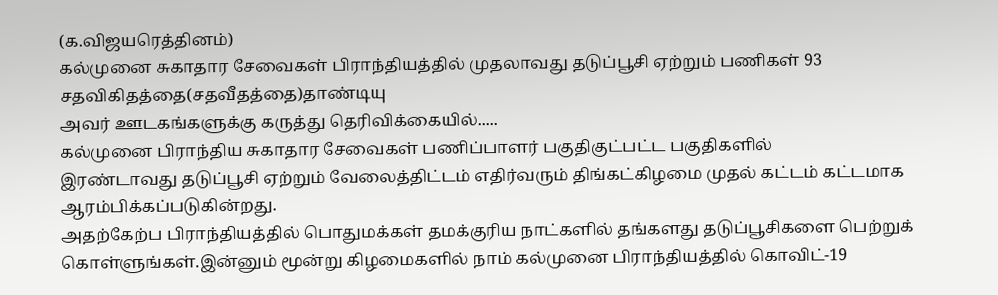(க.விஜயரெத்தினம்)
கல்முனை சுகாதார சேவைகள் பிராந்தியத்தில் முதலாவது தடுப்பூசி ஏற்றும் பணிகள் 93 சதவிகிதத்தை(சதவீதத்தை)தாண்டியு
அவர் ஊடகங்களுக்கு கருத்து தெரிவிக்கையில்.....
கல்முனை பிராந்திய சுகாதார சேவைகள் பணிப்பாளர் பகுதிகுட்பட்ட பகுதிகளில்
இரண்டாவது தடுப்பூசி ஏற்றும் வேலைத்திட்டம் எதிர்வரும் திங்கட்கிழமை முதல் கட்டம் கட்டமாக ஆரம்பிக்கப்படுகின்றது.
அதற்கேற்ப பிராந்தியத்தில் பொதுமக்கள் தமக்குரிய நாட்களில் தங்களது தடுப்பூசிகளை பெற்றுக் கொள்ளுங்கள்.இன்னும் மூன்று கிழமைகளில் நாம் கல்முனை பிராந்தியத்தில் கொவிட்-19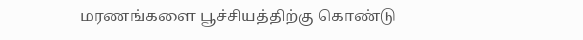மரணங்களை பூச்சியத்திற்கு கொண்டு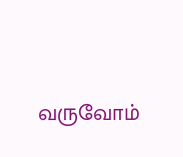வருவோம்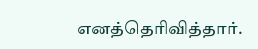எனத்தெரிவித்தார்.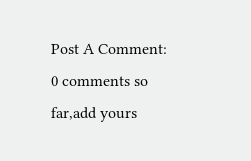Post A Comment:
0 comments so far,add yours